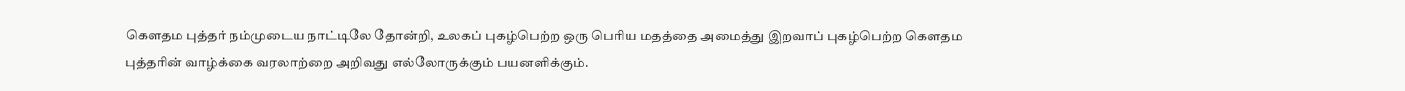கௌதம புத்தர் நம்முடைய நாட்டிலே தோன்றி, உலகப் புகழ்பெற்ற ஒரு பெரிய மதத்தை அமைத்து இறவாப் புகழ்பெற்ற கௌதம புத்தரின் வாழ்க்கை வரலாற்றை அறிவது எல்லோருக்கும் பயனளிக்கும்.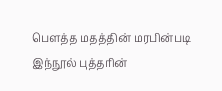பௌத்த மதத்தின் மரபின்படி இந்நூல் புத்தரின்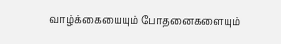வாழ்க்கையையும் போதனைகளையும்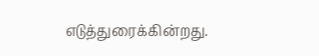எடுத்துரைக்கின்றது.